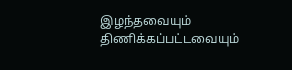இழந்தவையும் திணிக்கப்பட்டவையும்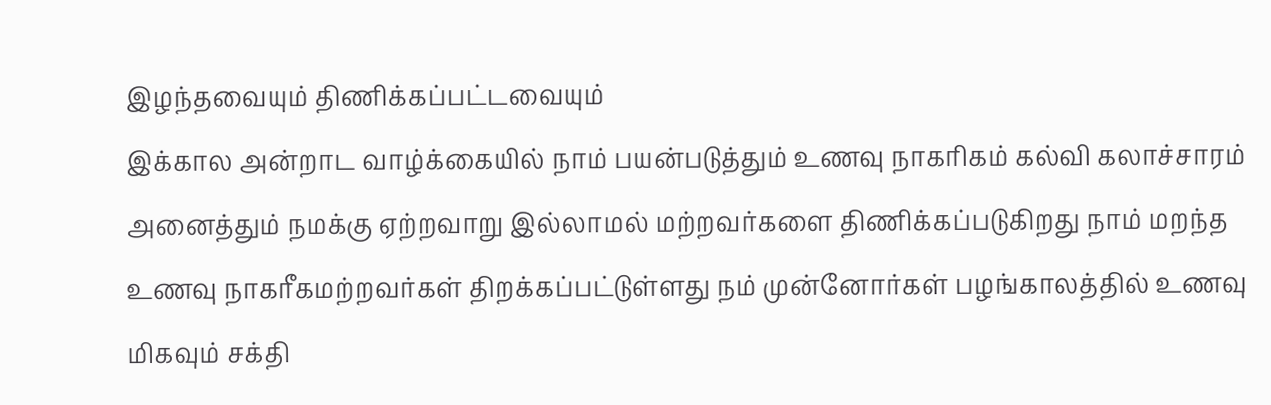இழந்தவையும் திணிக்கப்பட்டவையும்
இக்கால அன்றாட வாழ்க்கையில் நாம் பயன்படுத்தும் உணவு நாகரிகம் கல்வி கலாச்சாரம் அனைத்தும் நமக்கு ஏற்றவாறு இல்லாமல் மற்றவர்களை திணிக்கப்படுகிறது நாம் மறந்த உணவு நாகரீகமற்றவர்கள் திறக்கப்பட்டுள்ளது நம் முன்னோர்கள் பழங்காலத்தில் உணவு மிகவும் சக்தி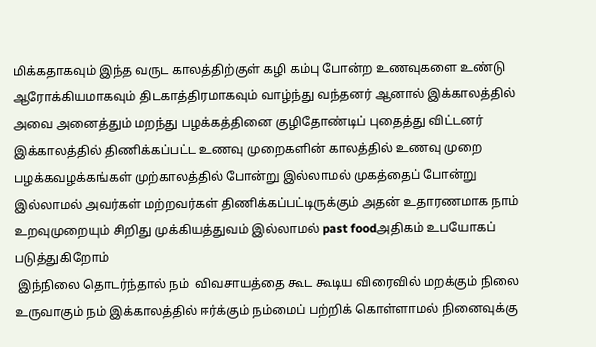மிக்கதாகவும் இந்த வருட காலத்திற்குள் கழி கம்பு போன்ற உணவுகளை உண்டு ஆரோக்கியமாகவும் திடகாத்திரமாகவும் வாழ்ந்து வந்தனர் ஆனால் இக்காலத்தில் அவை அனைத்தும் மறந்து பழக்கத்தினை குழிதோண்டிப் புதைத்து விட்டனர் இக்காலத்தில் திணிக்கப்பட்ட உணவு முறைகளின் காலத்தில் உணவு முறை பழக்கவழக்கங்கள் முற்காலத்தில் போன்று இல்லாமல் முகத்தைப் போன்று இல்லாமல் அவர்கள் மற்றவர்கள் திணிக்கப்பட்டிருக்கும் அதன் உதாரணமாக நாம் உறவுமுறையும் சிறிது முக்கியத்துவம் இல்லாமல் past foodஅதிகம் உபயோகப் படுத்துகிறோம்
 இந்நிலை தொடர்ந்தால் நம்  விவசாயத்தை கூட கூடிய விரைவில் மறக்கும் நிலை உருவாகும் நம் இக்காலத்தில் ஈர்க்கும் நம்மைப் பற்றிக் கொள்ளாமல் நினைவுக்கு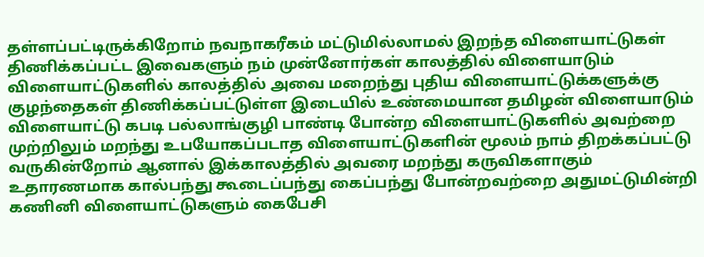தள்ளப்பட்டிருக்கிறோம் நவநாகரீகம் மட்டுமில்லாமல் இறந்த விளையாட்டுகள் திணிக்கப்பட்ட இவைகளும் நம் முன்னோர்கள் காலத்தில் விளையாடும் விளையாட்டுகளில் காலத்தில் அவை மறைந்து புதிய விளையாட்டுக்களுக்கு குழந்தைகள் திணிக்கப்பட்டுள்ள இடையில் உண்மையான தமிழன் விளையாடும் விளையாட்டு கபடி பல்லாங்குழி பாண்டி போன்ற விளையாட்டுகளில் அவற்றை முற்றிலும் மறந்து உபயோகப்படாத விளையாட்டுகளின் மூலம் நாம் திறக்கப்பட்டு வருகின்றோம் ஆனால் இக்காலத்தில் அவரை மறந்து கருவிகளாகும் உதாரணமாக கால்பந்து கூடைப்பந்து கைப்பந்து போன்றவற்றை அதுமட்டுமின்றி கணினி விளையாட்டுகளும் கைபேசி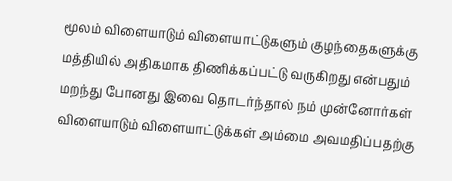மூலம் விளையாடும் விளையாட்டுகளும் குழந்தைகளுக்கு மத்தியில் அதிகமாக திணிக்கப்பட்டு வருகிறது என்பதும் மறந்து போனது இவை தொடர்ந்தால் நம் முன்னோர்கள்  விளையாடும் விளையாட்டுக்கள் அம்மை அவமதிப்பதற்கு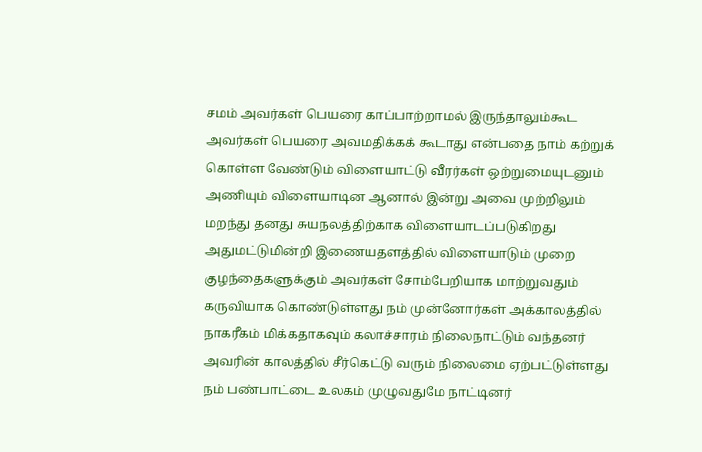சமம் அவர்கள் பெயரை காப்பாற்றாமல் இருந்தாலும்கூட அவர்கள் பெயரை அவமதிக்கக் கூடாது என்பதை நாம் கற்றுக் கொள்ள வேண்டும் விளையாட்டு வீரர்கள் ஒற்றுமையுடனும் அணியும் விளையாடின ஆனால் இன்று அவை முற்றிலும் மறந்து தனது சுயநலத்திற்காக விளையாடப்படுகிறது அதுமட்டுமின்றி இணையதளத்தில் விளையாடும் முறை குழந்தைகளுக்கும் அவர்கள் சோம்பேறியாக மாற்றுவதும் கருவியாக கொண்டுள்ளது நம் முன்னோர்கள் அக்காலத்தில் நாகரீகம் மிக்கதாகவும் கலாச்சாரம் நிலைநாட்டும் வந்தனர் அவரின் காலத்தில் சீர்கெட்டு வரும் நிலைமை ஏற்பட்டுள்ளது நம் பண்பாட்டை உலகம் முழுவதுமே நாட்டினர்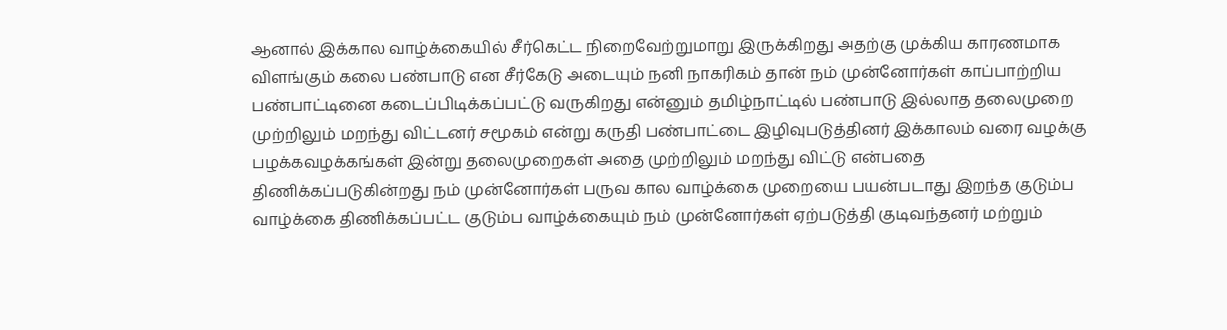ஆனால் இக்கால வாழ்க்கையில் சீர்கெட்ட நிறைவேற்றுமாறு இருக்கிறது அதற்கு முக்கிய காரணமாக விளங்கும் கலை பண்பாடு என சீர்கேடு அடையும் நனி நாகரிகம் தான் நம் முன்னோர்கள் காப்பாற்றிய பண்பாட்டினை கடைப்பிடிக்கப்பட்டு வருகிறது என்னும் தமிழ்நாட்டில் பண்பாடு இல்லாத தலைமுறை முற்றிலும் மறந்து விட்டனர் சமூகம் என்று கருதி பண்பாட்டை இழிவுபடுத்தினர் இக்காலம் வரை வழக்கு பழக்கவழக்கங்கள் இன்று தலைமுறைகள் அதை முற்றிலும் மறந்து விட்டு என்பதை திணிக்கப்படுகின்றது நம் முன்னோர்கள் பருவ கால வாழ்க்கை முறையை பயன்படாது இறந்த குடும்ப வாழ்க்கை திணிக்கப்பட்ட குடும்ப வாழ்க்கையும் நம் முன்னோர்கள் ஏற்படுத்தி குடிவந்தனர் மற்றும்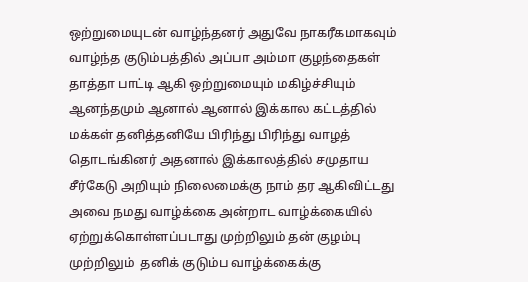ஒற்றுமையுடன் வாழ்ந்தனர் அதுவே நாகரீகமாகவும் வாழ்ந்த குடும்பத்தில் அப்பா அம்மா குழந்தைகள் தாத்தா பாட்டி ஆகி ஒற்றுமையும் மகிழ்ச்சியும் ஆனந்தமும் ஆனால் ஆனால் இக்கால கட்டத்தில் மக்கள் தனித்தனியே பிரிந்து பிரிந்து வாழத் தொடங்கினர் அதனால் இக்காலத்தில் சமுதாய சீர்கேடு அறியும் நிலைமைக்கு நாம் தர ஆகிவிட்டது அவை நமது வாழ்க்கை அன்றாட வாழ்க்கையில் ஏற்றுக்கொள்ளப்படாது முற்றிலும் தன் குழம்பு முற்றிலும்  தனிக் குடும்ப வாழ்க்கைக்கு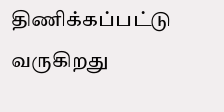திணிக்கப்பட்டு வருகிறது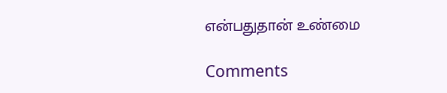என்பதுதான் உண்மை

Comments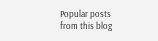Popular posts from this blog